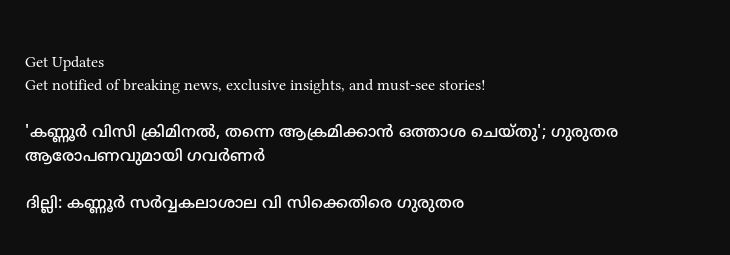Get Updates
Get notified of breaking news, exclusive insights, and must-see stories!

'കണ്ണൂര്‍ വിസി ക്രിമിനല്‍, തന്നെ ആക്രമിക്കാന്‍ ഒത്താശ ചെയ്തു'; ഗുരുതര ആരോപണവുമായി ഗവര്‍ണര്‍

ദില്ലി: കണ്ണൂര്‍ സര്‍വ്വകലാശാല വി സിക്കെതിരെ ഗുരുതര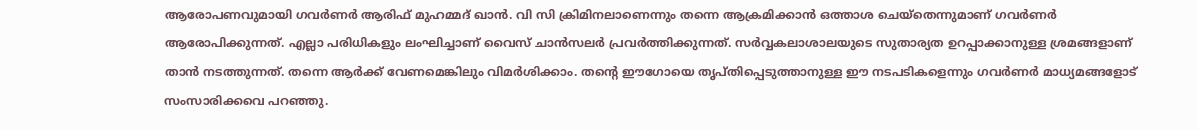ആരോപണവുമായി ഗവര്‍ണര്‍ ആരിഫ് മുഹമ്മദ് ഖാന്‍. വി സി ക്രിമിനലാണെന്നും തന്നെ ആക്രമിക്കാന്‍ ഒത്താശ ചെയ്‌തെന്നുമാണ് ഗവര്‍ണര്‍ ആരോപിക്കുന്നത്. എല്ലാ പരിധികളും ലംഘിച്ചാണ് വൈസ് ചാന്‍സലര്‍ പ്രവര്‍ത്തിക്കുന്നത്. സര്‍വ്വകലാശാലയുടെ സുതാര്യത ഉറപ്പാക്കാനുള്ള ശ്രമങ്ങളാണ് താന്‍ നടത്തുന്നത്. തന്നെ ആര്‍ക്ക് വേണമെങ്കിലും വിമര്‍ശിക്കാം. തന്റെ ഈഗോയെ തൃപ്തിപ്പെടുത്താനുള്ള ഈ നടപടികളെന്നും ഗവര്‍ണര്‍ മാധ്യമങ്ങളോട് സംസാരിക്കവെ പറഞ്ഞു.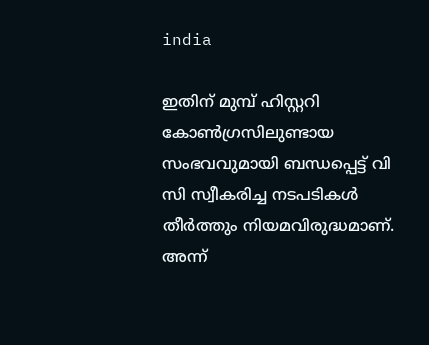india

ഇതിന് മുമ്പ് ഹിസ്റ്ററി കോണ്‍ഗ്രസിലുണ്ടായ സംഭവവുമായി ബന്ധപ്പെട്ട് വി സി സ്വീകരിച്ച നടപടികള്‍ തീര്‍ത്തും നിയമവിരുദ്ധമാണ്. അന്ന്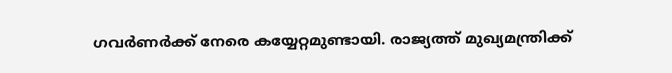ഗവര്‍ണര്‍ക്ക് നേരെ കയ്യേറ്റമുണ്ടായി. രാജ്യത്ത് മുഖ്യമന്ത്രിക്ക്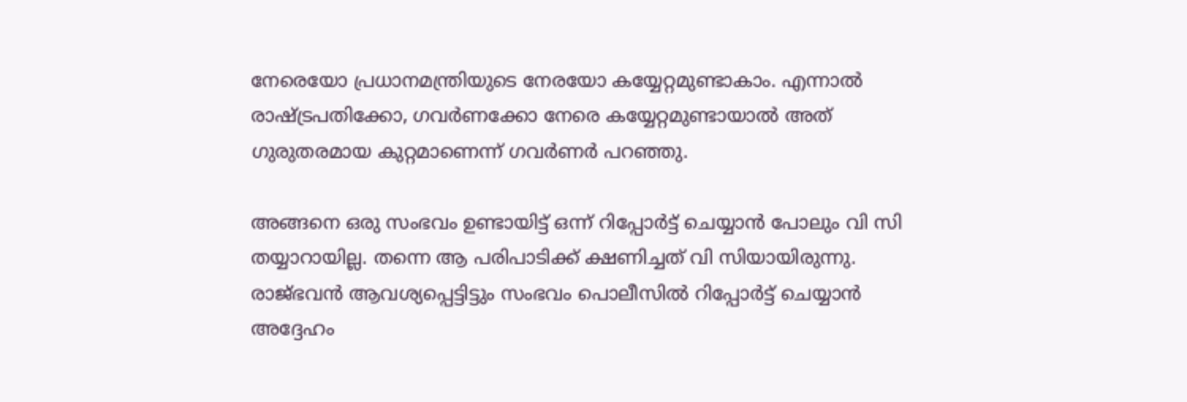നേരെയോ പ്രധാനമന്ത്രിയുടെ നേരയോ കയ്യേറ്റമുണ്ടാകാം. എന്നാല്‍ രാഷ്ട്രപതിക്കോ, ഗവര്‍ണക്കോ നേരെ കയ്യേറ്റമുണ്ടായാല്‍ അത് ഗുരുതരമായ കുറ്റമാണെന്ന് ഗവര്‍ണര്‍ പറഞ്ഞു.

അങ്ങനെ ഒരു സംഭവം ഉണ്ടായിട്ട് ഒന്ന് റിപ്പോര്‍ട്ട് ചെയ്യാന്‍ പോലും വി സി തയ്യാറായില്ല. തന്നെ ആ പരിപാടിക്ക് ക്ഷണിച്ചത് വി സിയായിരുന്നു. രാജ്ഭവന്‍ ആവശ്യപ്പെട്ടിട്ടും സംഭവം പൊലീസില്‍ റിപ്പോര്‍ട്ട് ചെയ്യാന്‍ അദ്ദേഹം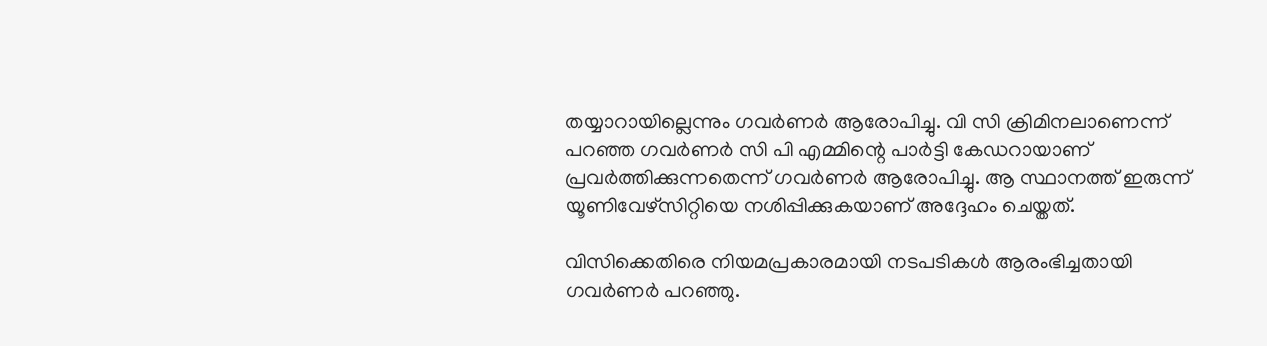തയ്യാറായില്ലെന്നും ഗവര്‍ണര്‍ ആരോപിച്ചു. വി സി ക്രിമിനലാണെന്ന് പറഞ്ഞ ഗവര്‍ണര്‍ സി പി എമ്മിന്റെ പാര്‍ട്ടി കേഡറായാണ് പ്രവര്‍ത്തിക്കുന്നതെന്ന് ഗവര്‍ണര്‍ ആരോപിച്ചു. ആ സ്ഥാനത്ത് ഇരുന്ന് യൂണിവേഴ്‌സിറ്റിയെ നശിപ്പിക്കുകയാണ് അദ്ദേഹം ചെയ്തത്.

വിസിക്കെതിരെ നിയമപ്രകാരമായി നടപടികള്‍ ആരംഭിച്ചതായി ഗവര്‍ണര്‍ പറഞ്ഞു.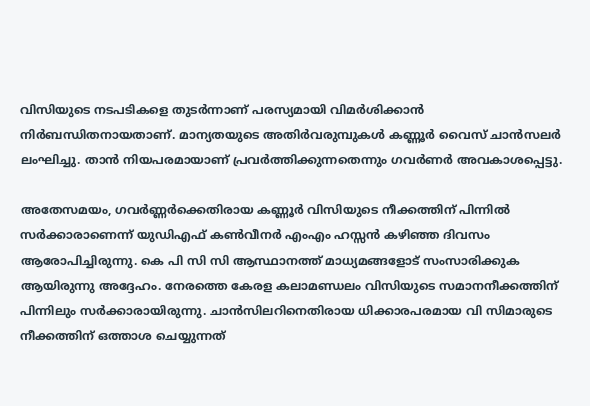വിസിയുടെ നടപടികളെ തുടര്‍ന്നാണ് പരസ്യമായി വിമര്‍ശിക്കാന്‍ നിര്‍ബന്ധിതനായതാണ്. മാന്യതയുടെ അതിര്‍വരുമ്പുകള്‍ കണ്ണൂര്‍ വൈസ് ചാന്‍സലര്‍ ലംഘിച്ചു. താന്‍ നിയപരമായാണ് പ്രവര്‍ത്തിക്കുന്നതെന്നും ഗവര്‍ണര്‍ അവകാശപ്പെട്ടു.

അതേസമയം, ഗവര്‍ണ്ണര്‍ക്കെതിരായ കണ്ണൂര്‍ വിസിയുടെ നീക്കത്തിന് പിന്നില്‍ സര്‍ക്കാരാണെന്ന് യുഡിഎഫ് കണ്‍വീനര്‍ എംഎം ഹസ്സന്‍ കഴിഞ്ഞ ദിവസം ആരോപിച്ചിരുന്നു. കെ പി സി സി ആസ്ഥാനത്ത് മാധ്യമങ്ങളോട് സംസാരിക്കുക ആയിരുന്നു അദ്ദേഹം. നേരത്തെ കേരള കലാമണ്ഡലം വിസിയുടെ സമാനനീക്കത്തിന് പിന്നിലും സര്‍ക്കാരായിരുന്നു. ചാന്‍സിലറിനെതിരായ ധിക്കാരപരമായ വി സിമാരുടെ നീക്കത്തിന് ഒത്താശ ചെയ്യുന്നത്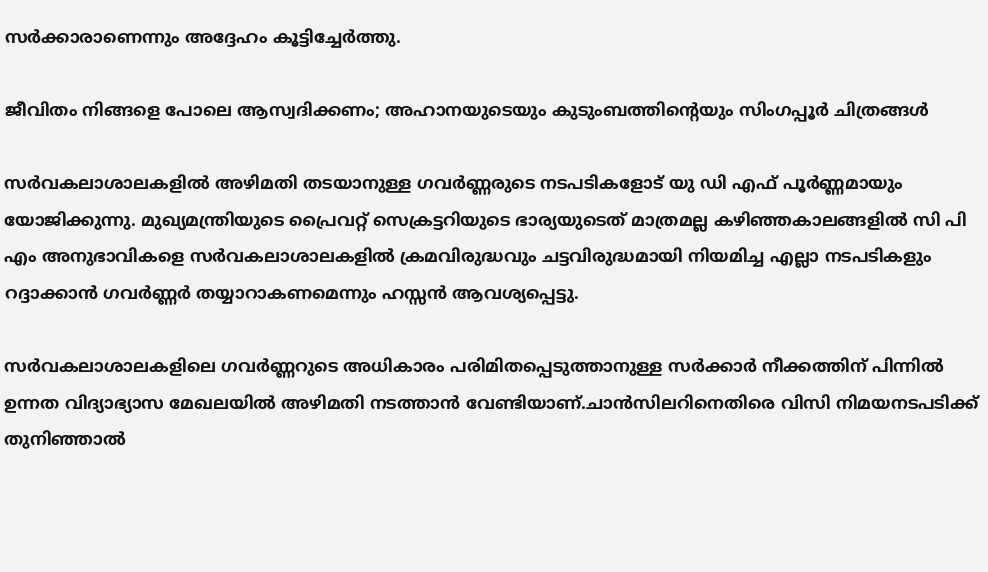സര്‍ക്കാരാണെന്നും അദ്ദേഹം കൂട്ടിച്ചേര്‍ത്തു.

ജീവിതം നിങ്ങളെ പോലെ ആസ്വദിക്കണം; അഹാനയുടെയും കുടുംബത്തിന്റെയും സിംഗപ്പൂര്‍ ചിത്രങ്ങള്‍

സര്‍വകലാശാലകളില്‍ അഴിമതി തടയാനുള്ള ഗവര്‍ണ്ണരുടെ നടപടികളോട് യു ഡി എഫ് പൂര്‍ണ്ണമായും യോജിക്കുന്നു. മുഖ്യമന്ത്രിയുടെ പ്രൈവറ്റ് സെക്രട്ടറിയുടെ ഭാര്യയുടെത് മാത്രമല്ല കഴിഞ്ഞകാലങ്ങളില്‍ സി പി എം അനുഭാവികളെ സര്‍വകലാശാലകളില്‍ ക്രമവിരുദ്ധവും ചട്ടവിരുദ്ധമായി നിയമിച്ച എല്ലാ നടപടികളും റദ്ദാക്കാന്‍ ഗവര്‍ണ്ണര്‍ തയ്യാറാകണമെന്നും ഹസ്സന്‍ ആവശ്യപ്പെട്ടു.

സര്‍വകലാശാലകളിലെ ഗവര്‍ണ്ണറുടെ അധികാരം പരിമിതപ്പെടുത്താനുള്ള സര്‍ക്കാര്‍ നീക്കത്തിന് പിന്നില്‍ ഉന്നത വിദ്യാഭ്യാസ മേഖലയില്‍ അഴിമതി നടത്താന്‍ വേണ്ടിയാണ്.ചാന്‍സിലറിനെതിരെ വിസി നിമയനടപടിക്ക് തുനിഞ്ഞാല്‍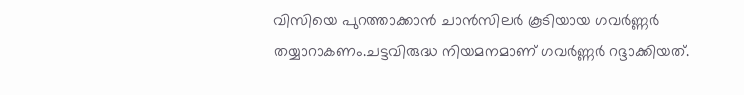വിസിയെ പുറത്താക്കാന്‍ ചാന്‍സിലര്‍ കൂടിയായ ഗവര്‍ണ്ണര്‍ തയ്യാറാകണം.ചട്ടവിരുദ്ധ നിയമനമാണ് ഗവര്‍ണ്ണര്‍ റദ്ദാക്കിയത്.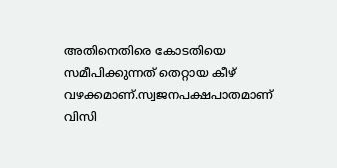അതിനെതിരെ കോടതിയെ സമീപിക്കുന്നത് തെറ്റായ കീഴ് വഴക്കമാണ്.സ്വജനപക്ഷപാതമാണ് വിസി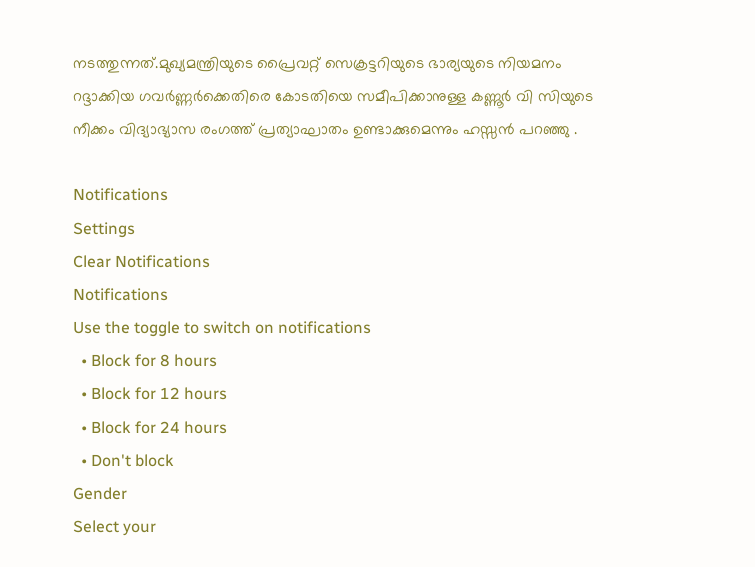നടത്തുന്നത്.മുഖ്യമന്ത്രിയുടെ പ്രൈവറ്റ് സെക്രട്ടറിയുടെ ഭാര്യയുടെ നിയമനം റദ്ദാക്കിയ ഗവര്‍ണ്ണര്‍ക്കെതിരെ കോടതിയെ സമീപിക്കാനുള്ള കണ്ണൂര്‍ വി സിയുടെ നീക്കം വിദ്യാഭ്യാസ രംഗത്ത് പ്രത്യാഘാതം ഉണ്ടാക്കുമെന്നും ഹസ്സന്‍ പറഞ്ഞു .

Notifications
Settings
Clear Notifications
Notifications
Use the toggle to switch on notifications
  • Block for 8 hours
  • Block for 12 hours
  • Block for 24 hours
  • Don't block
Gender
Select your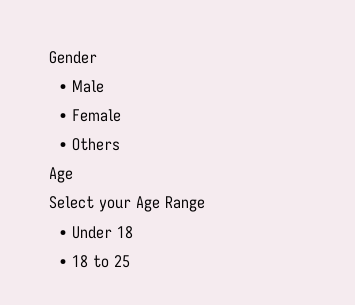Gender
  • Male
  • Female
  • Others
Age
Select your Age Range
  • Under 18
  • 18 to 25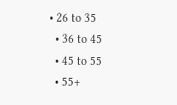• 26 to 35
  • 36 to 45
  • 45 to 55
  • 55+